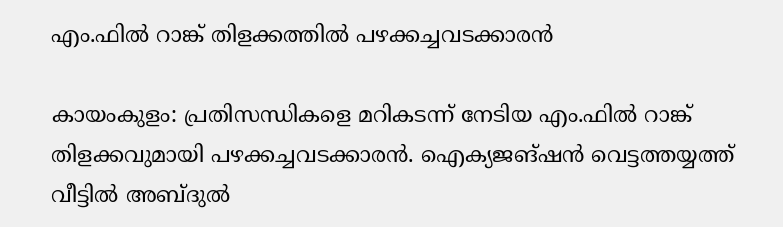എം.ഫിൽ റാങ്ക് തിളക്കത്തിൽ പഴക്കച്ചവടക്കാരൻ

കായംകുളം: പ്രതിസന്ധികളെ മറികടന്ന് നേടിയ എം.ഫിൽ റാങ്ക് തിളക്കവുമായി പഴക്കച്ചവടക്കാരൻ. ഐക്യജങ്ഷൻ വെട്ടത്തയ്യത്ത് വീട്ടിൽ അബ്‌ദുൽ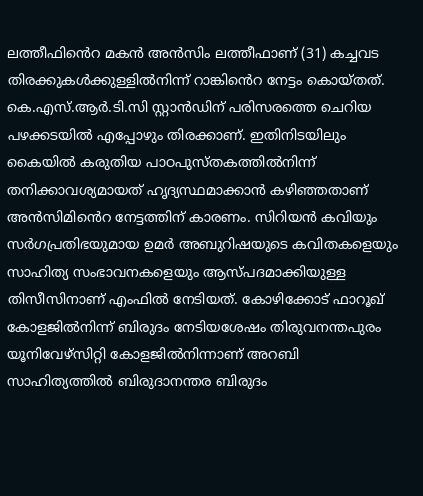ലത്തീഫിൻെറ മകൻ അൻസിം ലത്തീഫാണ് (31) കച്ചവട തിരക്കുകൾക്കുള്ളിൽനിന്ന് റാങ്കിൻെറ നേട്ടം കൊയ്തത്. കെ.എസ്.ആർ.ടി.സി സ്റ്റാൻഡിന് പരിസരത്തെ ചെറിയ പഴക്കടയിൽ എപ്പോഴും തിരക്കാണ്. ഇതിനിടയിലും കൈയിൽ കരുതിയ പാഠപുസ്തകത്തിൽനിന്ന് തനിക്കാവശ്യമായത് ഹൃദ്യസ്ഥമാക്കാൻ കഴിഞ്ഞതാണ് അൻസിമിൻെറ നേട്ടത്തിന് കാരണം. സിറിയൻ കവിയും സർഗപ്രതിഭയുമായ ഉമർ അബുറിഷയുടെ കവിതകളെയും സാഹിത്യ സംഭാവനകളെയും ആസ്പദമാക്കിയുള്ള തിസീസിനാണ് എംഫിൽ നേടിയത്. കോഴിക്കോട് ഫാറൂഖ് കോളജിൽനിന്ന് ബിരുദം നേടിയശേഷം തിരുവനന്തപുരം യൂനിവേഴ്സിറ്റി കോളജിൽനിന്നാണ് അറബി സാഹിത്യത്തിൽ ബിരുദാനന്തര ബിരുദം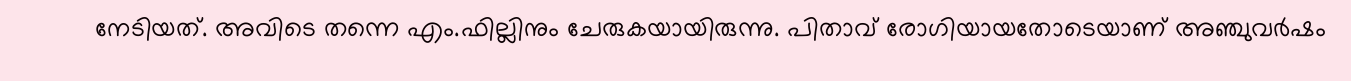നേടിയത്. അവിടെ തന്നെ എം.ഫില്ലിനും ചേരുകയായിരുന്നു. പിതാവ് രോഗിയായതോടെയാണ് അഞ്ചുവർഷം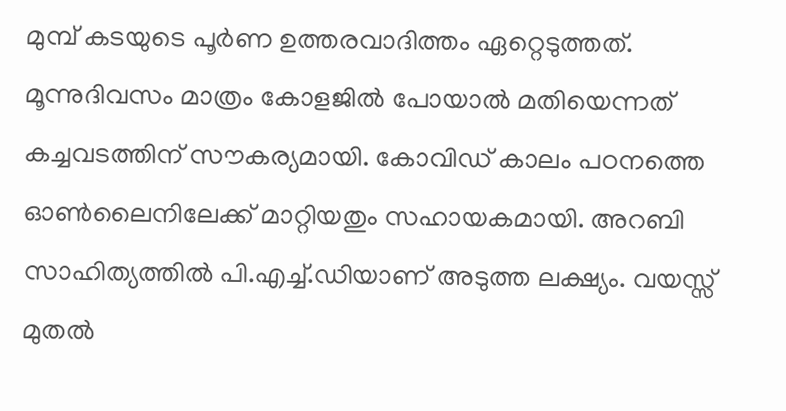മുമ്പ് കടയുടെ പൂർണ ഉത്തരവാദിത്തം ഏറ്റെടുത്തത്. മൂന്നുദിവസം മാത്രം കോളജിൽ പോയാൽ മതിയെന്നത് കച്ചവടത്തിന് സൗകര്യമായി. കോവിഡ് കാലം പഠനത്തെ ഓൺലൈനിലേക്ക് മാറ്റിയതും സഹായകമായി. അറബി സാഹിത്യത്തിൽ പി.എച്ച്.ഡിയാണ് അടുത്ത ലക്ഷ്യം. വയസ്സ് മുതൽ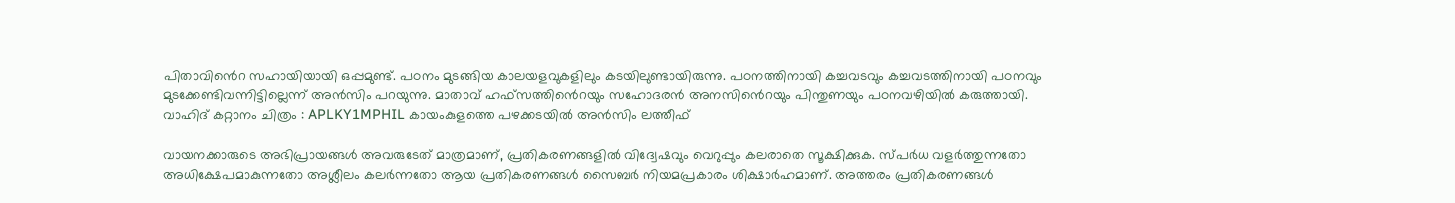പിതാവിൻെറ സഹായിയായി ഒപ്പമുണ്ട്. പഠനം മുടങ്ങിയ കാലയളവുകളിലും കടയിലുണ്ടായിരുന്നു. പഠനത്തിനായി കച്ചവടവും കച്ചവടത്തിനായി പഠനവും മുടക്കേണ്ടിവന്നിട്ടില്ലെന്ന് അൻസിം പറയുന്നു. മാതാവ് ഹഫ്സത്തിൻെറയും സഹോദരൻ അനസിൻെറയും പിന്തുണയും പഠനവഴിയിൽ കരുത്തായി. വാഹിദ് കറ്റാനം ചിത്രം : APLKY1MPHIL കായംകുളത്തെ പഴക്കടയിൽ അൻസിം ലത്തീഫ്

വായനക്കാരുടെ അഭിപ്രായങ്ങള്‍ അവരുടേത് മാത്രമാണ്, പ്രതികരണങ്ങളിൽ വിദ്വേഷവും വെറുപ്പും കലരാതെ സൂക്ഷിക്കുക. സ്പർധ വളർത്തുന്നതോ അധിക്ഷേപമാകുന്നതോ അശ്ലീലം കലർന്നതോ ആയ പ്രതികരണങ്ങൾ സൈബർ നിയമപ്രകാരം ശിക്ഷാർഹമാണ്. അത്തരം പ്രതികരണങ്ങൾ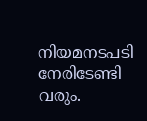നിയമനടപടി നേരിടേണ്ടി വരും.